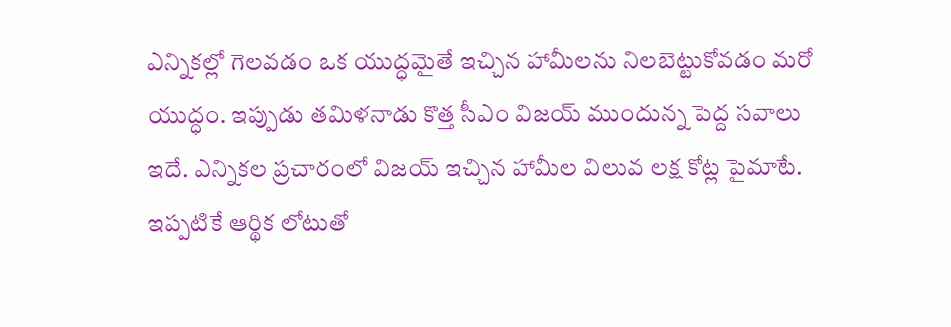ఎన్నికల్లో గెలవడం ఒక యుద్ధమైతే ఇచ్చిన హామీలను నిలబెట్టుకోవడం మరో యుద్ధం. ఇప్పుడు తమిళనాడు కొత్త సీఎం విజయ్ ముందున్న పెద్ద సవాలు ఇదే. ఎన్నికల ప్రచారంలో విజయ్ ఇచ్చిన హామీల విలువ లక్ష కోట్ల పైమాటే. ఇప్పటికే ఆర్థిక లోటుతో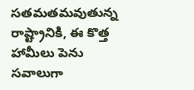సతమతమవుతున్న రాష్ట్రానికి, ఈ కొత్త హామీలు పెను సవాలుగా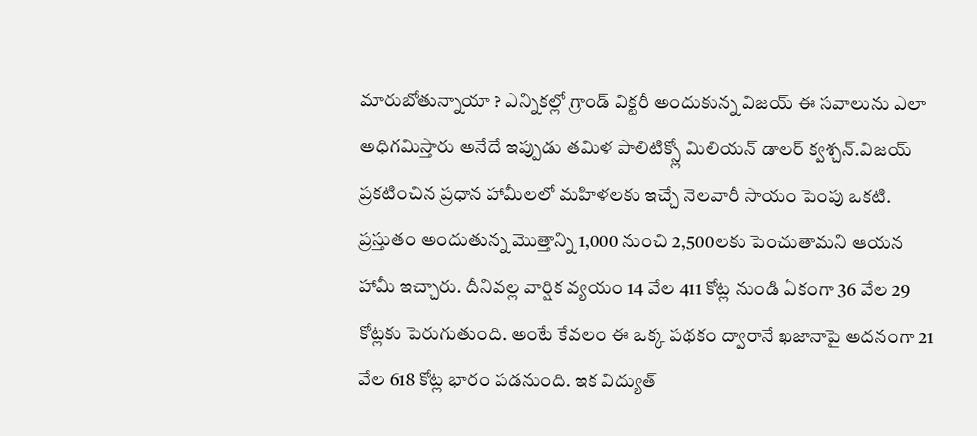మారుబోతున్నాయా ? ఎన్నికల్లో గ్రాండ్ విక్టరీ అందుకున్న విజయ్ ఈ సవాలును ఎలా అధిగమిస్తారు అనేదే ఇప్పుడు తమిళ పాలిటిక్స్లో మిలియన్ డాలర్ క్వశ్చన్.విజయ్ ప్రకటించిన ప్రధాన హామీలలో మహిళలకు ఇచ్చే నెలవారీ సాయం పెంపు ఒకటి. ప్రస్తుతం అందుతున్న మొత్తాన్ని 1,000 నుంచి 2,500లకు పెంచుతామని ఆయన హామీ ఇచ్చారు. దీనివల్ల వార్షిక వ్యయం 14 వేల 411 కోట్ల నుండి ఏకంగా 36 వేల 29 కోట్లకు పెరుగుతుంది. అంటే కేవలం ఈ ఒక్క పథకం ద్వారానే ఖజానాపై అదనంగా 21 వేల 618 కోట్ల భారం పడనుంది. ఇక విద్యుత్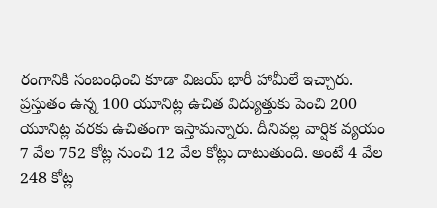రంగానికి సంబంధించి కూడా విజయ్ భారీ హామీలే ఇచ్చారు.
ప్రస్తుతం ఉన్న 100 యూనిట్ల ఉచిత విద్యుత్తుకు పెంచి 200 యూనిట్ల వరకు ఉచితంగా ఇస్తామన్నారు. దీనివల్ల వార్షిక వ్యయం 7 వేల 752 కోట్ల నుంచి 12 వేల కోట్లు దాటుతుంది. అంటే 4 వేల 248 కోట్ల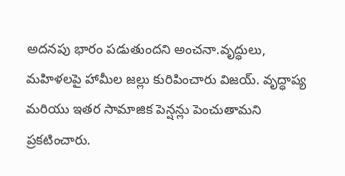అదనపు భారం పడుతుందని అంచనా.వృద్ధులు, మహిళలపై హామీల జల్లు కురిపించారు విజయ్. వృద్ధాప్య మరియు ఇతర సామాజిక పెన్షన్లు పెంచుతామని ప్రకటించారు.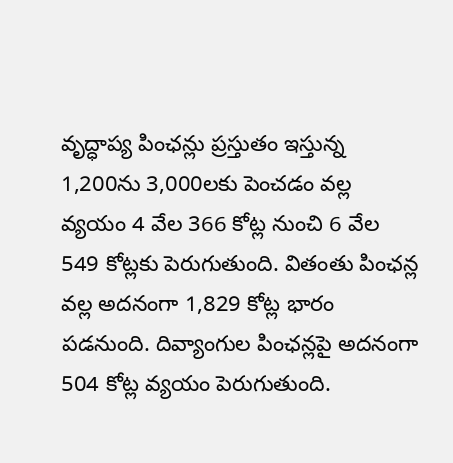వృద్ధాప్య పింఛన్లు ప్రస్తుతం ఇస్తున్న 1,200ను 3,000లకు పెంచడం వల్ల వ్యయం 4 వేల 366 కోట్ల నుంచి 6 వేల 549 కోట్లకు పెరుగుతుంది. వితంతు పింఛన్ల వల్ల అదనంగా 1,829 కోట్ల భారం పడనుంది. దివ్యాంగుల పింఛన్లపై అదనంగా 504 కోట్ల వ్యయం పెరుగుతుంది.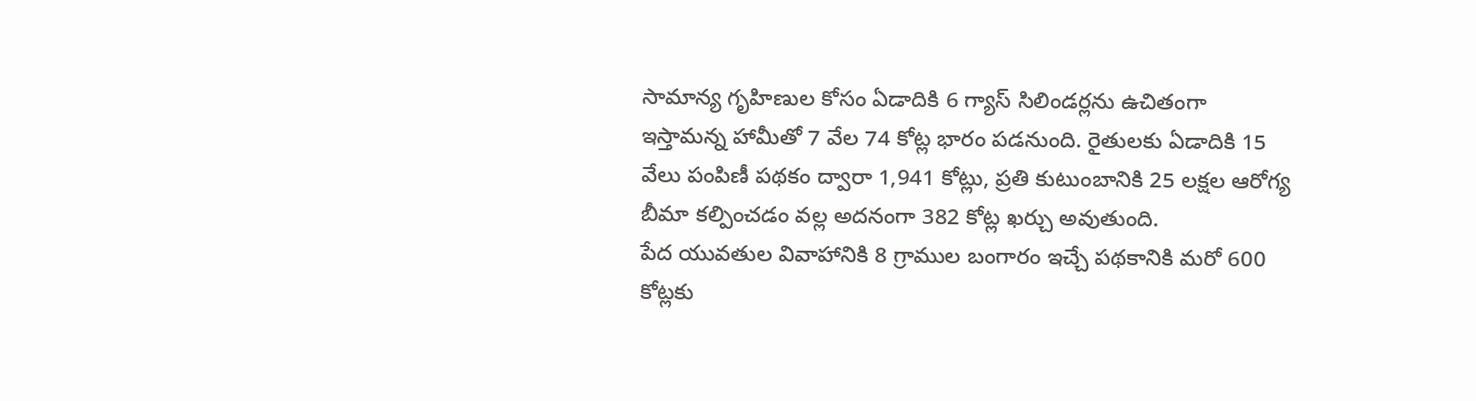సామాన్య గృహిణుల కోసం ఏడాదికి 6 గ్యాస్ సిలిండర్లను ఉచితంగా ఇస్తామన్న హామీతో 7 వేల 74 కోట్ల భారం పడనుంది. రైతులకు ఏడాదికి 15 వేలు పంపిణీ పథకం ద్వారా 1,941 కోట్లు, ప్రతి కుటుంబానికి 25 లక్షల ఆరోగ్య బీమా కల్పించడం వల్ల అదనంగా 382 కోట్ల ఖర్చు అవుతుంది.
పేద యువతుల వివాహానికి 8 గ్రాముల బంగారం ఇచ్చే పథకానికి మరో 600 కోట్లకు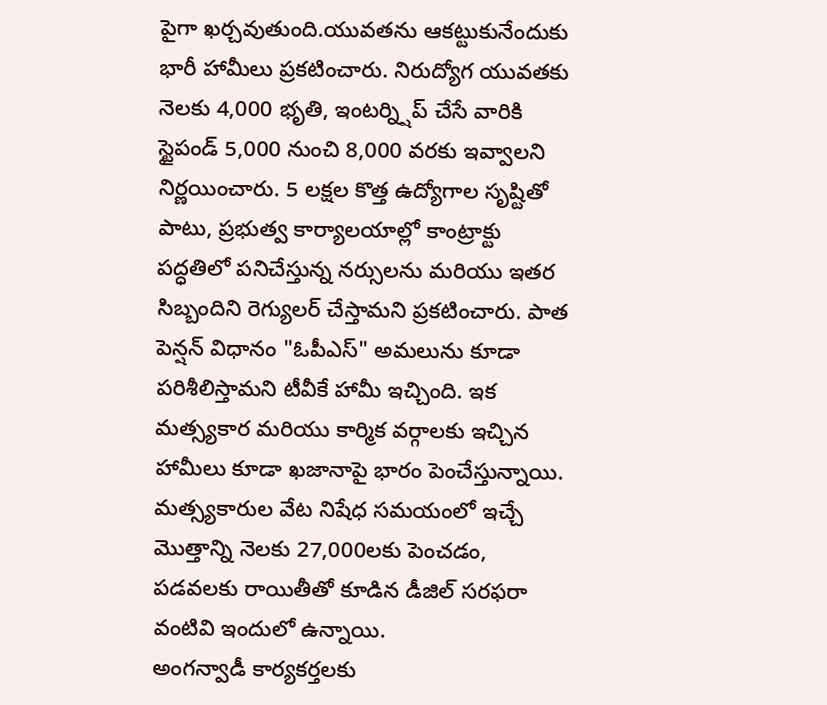పైగా ఖర్చవుతుంది.యువతను ఆకట్టుకునేందుకు భారీ హామీలు ప్రకటించారు. నిరుద్యోగ యువతకు నెలకు 4,000 భృతి, ఇంటర్న్షిప్ చేసే వారికి స్టైపండ్ 5,000 నుంచి 8,000 వరకు ఇవ్వాలని నిర్ణయించారు. 5 లక్షల కొత్త ఉద్యోగాల సృష్టితో పాటు, ప్రభుత్వ కార్యాలయాల్లో కాంట్రాక్టు పద్ధతిలో పనిచేస్తున్న నర్సులను మరియు ఇతర సిబ్బందిని రెగ్యులర్ చేస్తామని ప్రకటించారు. పాత పెన్షన్ విధానం "ఓపీఎస్" అమలును కూడా పరిశీలిస్తామని టీవీకే హామీ ఇచ్చింది. ఇక మత్స్యకార మరియు కార్మిక వర్గాలకు ఇచ్చిన హామీలు కూడా ఖజానాపై భారం పెంచేస్తున్నాయి. మత్స్యకారుల వేట నిషేధ సమయంలో ఇచ్చే మొత్తాన్ని నెలకు 27,000లకు పెంచడం, పడవలకు రాయితీతో కూడిన డీజిల్ సరఫరా వంటివి ఇందులో ఉన్నాయి.
అంగన్వాడీ కార్యకర్తలకు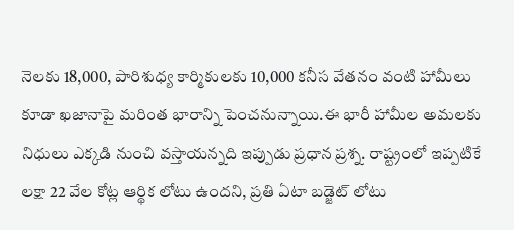నెలకు 18,000, పారిశుధ్య కార్మికులకు 10,000 కనీస వేతనం వంటి హామీలు కూడా ఖజానాపై మరింత భారాన్ని పెంచనున్నాయి.ఈ భారీ హామీల అమలకు నిధులు ఎక్కడి నుంచి వస్తాయన్నది ఇప్పుడు ప్రధాన ప్రశ్న. రాష్ట్రంలో ఇప్పటికే లక్షా 22 వేల కోట్ల ఆర్థిక లోటు ఉందని, ప్రతి ఏటా బడ్జెట్ లోటు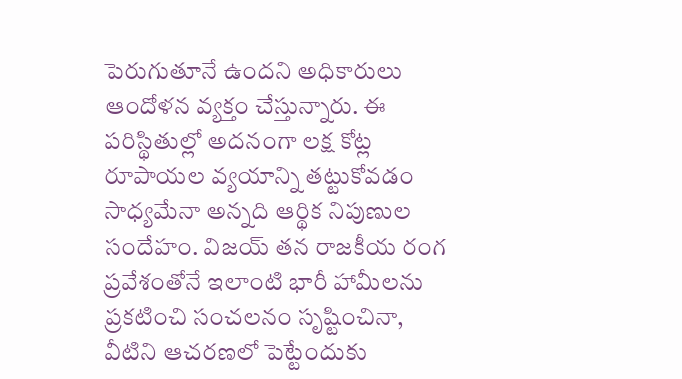పెరుగుతూనే ఉందని అధికారులు ఆందోళన వ్యక్తం చేస్తున్నారు. ఈ పరిస్థితుల్లో అదనంగా లక్ష కోట్ల రూపాయల వ్యయాన్ని తట్టుకోవడం సాధ్యమేనా అన్నది ఆర్థిక నిపుణుల సందేహం. విజయ్ తన రాజకీయ రంగ ప్రవేశంతోనే ఇలాంటి భారీ హామీలను ప్రకటించి సంచలనం సృష్టించినా, వీటిని ఆచరణలో పెట్టేందుకు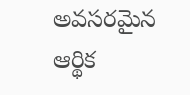అవసరమైన ఆర్థిక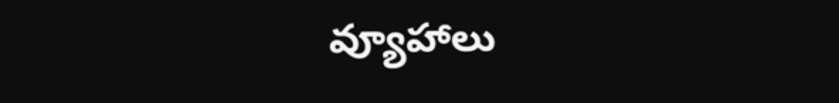వ్యూహాలు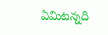ఏమిటన్నది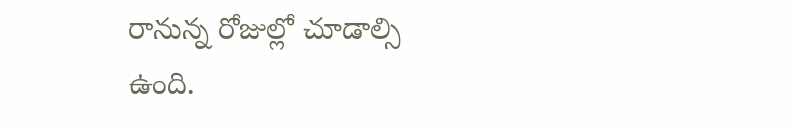రానున్న రోజుల్లో చూడాల్సి ఉంది.